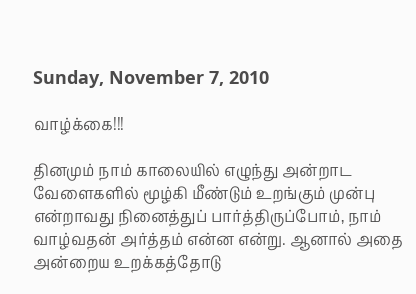Sunday, November 7, 2010

வாழ்க்கை!!!

தினமும் நாம் காலையில் எழுந்து அன்றாட வேளைகளில் மூழ்கி மீண்டும் உறங்கும் முன்பு என்றாவது நினைத்துப் பார்த்திருப்போம், நாம் வாழ்வதன் அர்த்தம் என்ன என்று. ஆனால் அதை அன்றைய உறக்கத்தோடு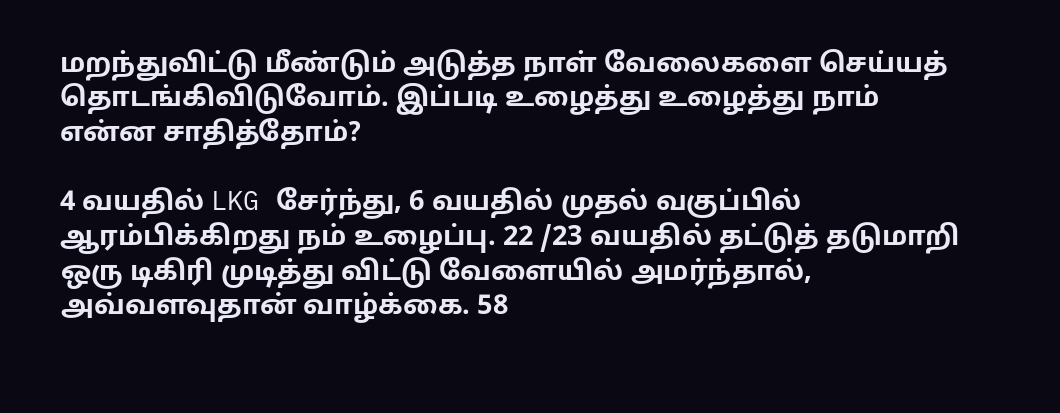மறந்துவிட்டு மீண்டும் அடுத்த நாள் வேலைகளை செய்யத் தொடங்கிவிடுவோம். இப்படி உழைத்து உழைத்து நாம் என்ன சாதித்தோம்?

4 வயதில் LKG சேர்ந்து, 6 வயதில் முதல் வகுப்பில் ஆரம்பிக்கிறது நம் உழைப்பு. 22 /23 வயதில் தட்டுத் தடுமாறி ஒரு டிகிரி முடித்து விட்டு வேளையில் அமர்ந்தால், அவ்வளவுதான் வாழ்க்கை. 58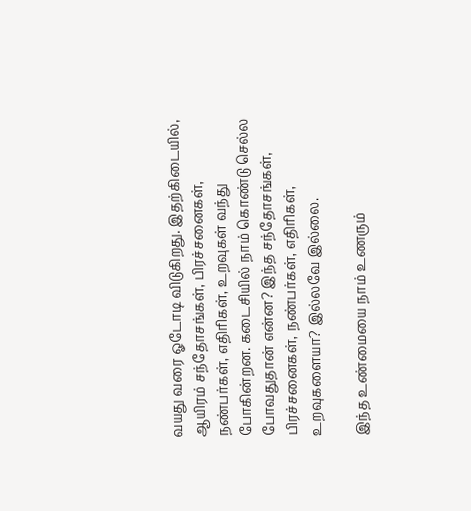வயது வரை ஓடோடி விடுகிறது. இதற்கிடையில், ஆயிரம் சந்தோசங்கள், பிரச்சனைகள், நண்பர்கள், எதிரிகள், உறவுகள் வந்து போகின்றன. கடைசியில் நாம் கொண்டு செல்ல போவதுதான் என்ன? இந்த சந்தோசங்கள், பிரச்சனைகள், நண்பர்கள், எதிரிகள், உறவுகளையா? இல்லவே இல்லை.

இந்த உண்மையை நாம் உணரும்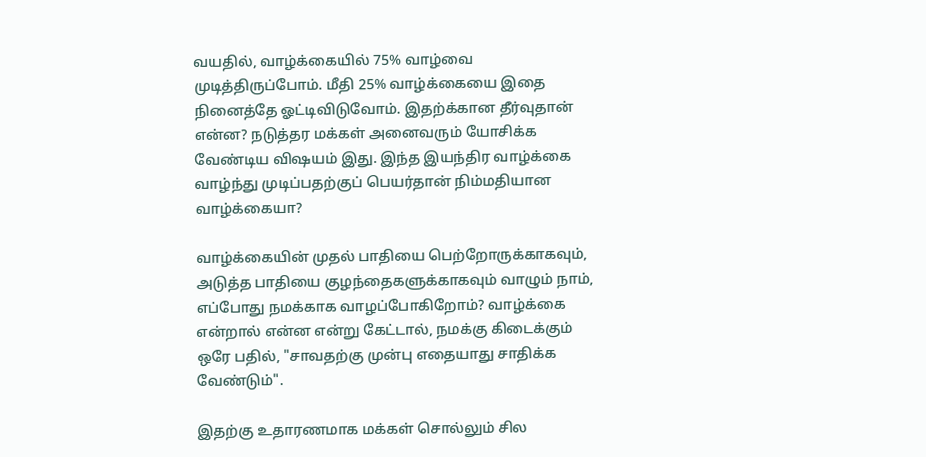வயதில், வாழ்க்கையில் 75% வாழ்வை முடித்திருப்போம். மீதி 25% வாழ்க்கையை இதை நினைத்தே ஓட்டிவிடுவோம். இதற்க்கான தீர்வுதான் என்ன? நடுத்தர மக்கள் அனைவரும் யோசிக்க வேண்டிய விஷயம் இது. இந்த இயந்திர வாழ்க்கை வாழ்ந்து முடிப்பதற்குப் பெயர்தான் நிம்மதியான வாழ்க்கையா?

வாழ்க்கையின் முதல் பாதியை பெற்றோருக்காகவும், அடுத்த பாதியை குழந்தைகளுக்காகவும் வாழும் நாம், எப்போது நமக்காக வாழப்போகிறோம்? வாழ்க்கை என்றால் என்ன என்று கேட்டால், நமக்கு கிடைக்கும் ஒரே பதில், "சாவதற்கு முன்பு எதையாது சாதிக்க வேண்டும்".

இதற்கு உதாரணமாக மக்கள் சொல்லும் சில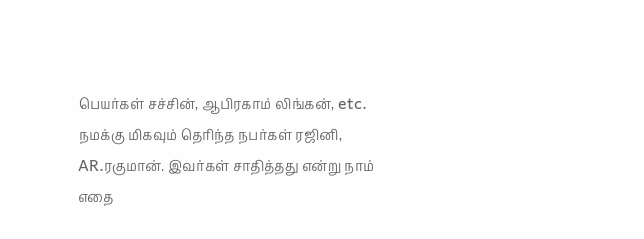பெயர்கள் சச்சின், ஆபிரகாம் லிங்கன், etc. நமக்கு மிகவும் தெரிந்த நபர்கள் ரஜினி, AR.ரகுமான். இவர்கள் சாதித்தது என்று நாம் எதை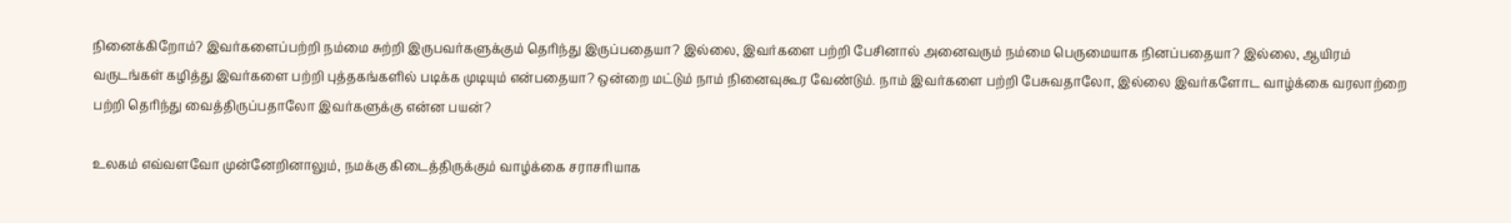நினைக்கிறோம்? இவர்களைப்பற்றி நம்மை சுற்றி இருபவர்களுக்கும் தெரிந்து இருப்பதையா? இல்லை, இவர்களை பற்றி பேசினால் அனைவரும் நம்மை பெருமையாக நினப்பதையா? இல்லை, ஆயிரம் வருடங்கள் கழித்து இவர்களை பற்றி புத்தகங்களில் படிக்க முடியும் என்பதையா? ஒன்றை மட்டும் நாம் நினைவுகூர வேண்டும். நாம் இவர்களை பற்றி பேசுவதாலோ, இல்லை இவர்களோட வாழ்க்கை வரலாற்றை பற்றி தெரிந்து வைத்திருப்பதாலோ இவர்களுக்கு என்ன பயன்?

உலகம் எவ்வளவோ முன்னேறினாலும், நமக்கு கிடைத்திருக்கும் வாழ்க்கை சராசரியாக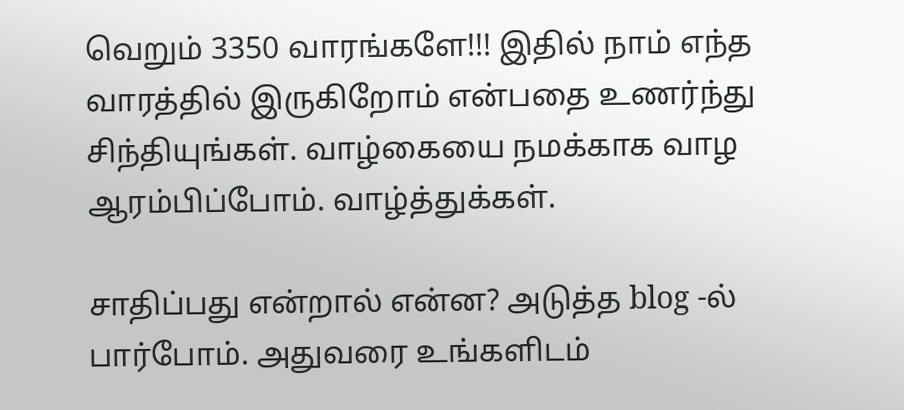வெறும் 3350 வாரங்களே!!! இதில் நாம் எந்த வாரத்தில் இருகிறோம் என்பதை உணர்ந்து சிந்தியுங்கள். வாழ்கையை நமக்காக வாழ ஆரம்பிப்போம். வாழ்த்துக்கள்.

சாதிப்பது என்றால் என்ன? அடுத்த blog -ல் பார்போம். அதுவரை உங்களிடம்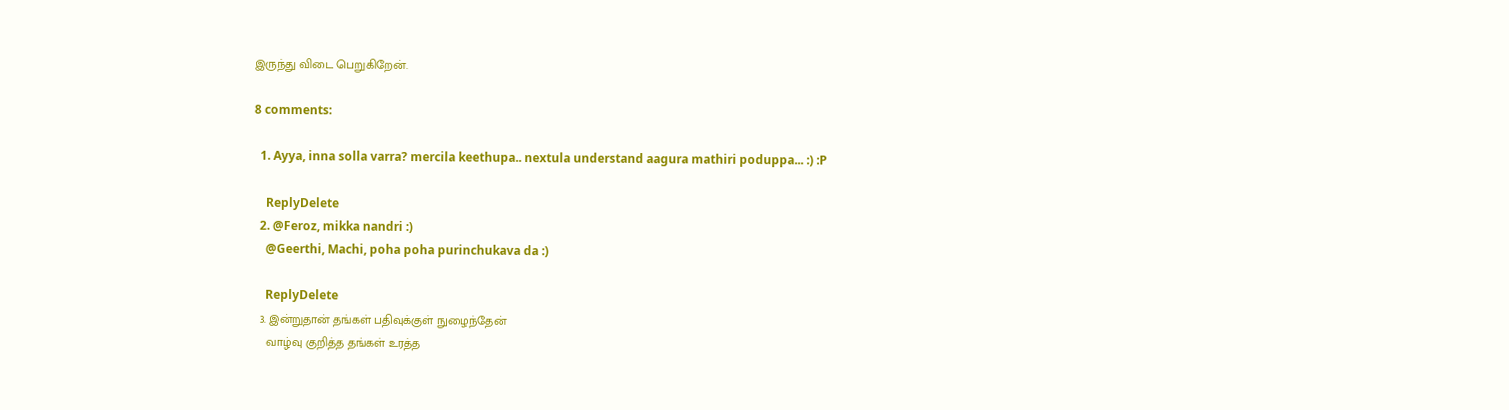இருந்து விடை பெறுகிறேன்.

8 comments:

  1. Ayya, inna solla varra? mercila keethupa.. nextula understand aagura mathiri poduppa... :) :P

    ReplyDelete
  2. @Feroz, mikka nandri :)
    @Geerthi, Machi, poha poha purinchukava da :)

    ReplyDelete
  3. இன்றுதான் தங்கள் பதிவுக்குள் நுழைந்தேன்
    வாழ்வு குறித்த தங்கள் உரத்த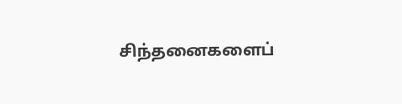சிந்தனைகளைப்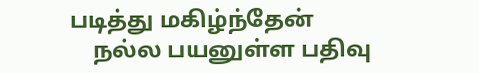படித்து மகிழ்ந்தேன்
    நல்ல பயனுள்ள பதிவு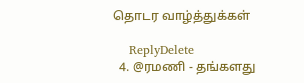தொடர வாழ்த்துக்கள்

    ReplyDelete
  4. @ரமணி - தங்களது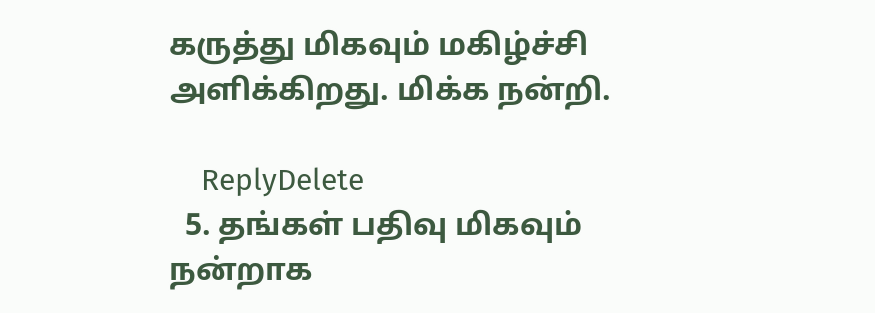கருத்து மிகவும் மகிழ்ச்சி அளிக்கிறது. மிக்க நன்றி.

    ReplyDelete
  5. தங்கள் பதிவு மிகவும் நன்றாக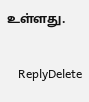உள்ளது.

    ReplyDelete